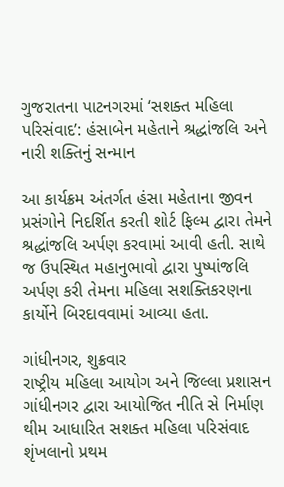ગુજરાતના પાટનગરમાં ‘સશક્ત મહિલા પરિસંવાદ’: હંસાબેન મહેતાને શ્રદ્ધાંજલિ અને નારી શક્તિનું સન્માન

આ કાર્યક્રમ અંતર્ગત હંસા મહેતાના જીવન પ્રસંગોને નિદર્શિત કરતી શોર્ટ ફિલ્મ દ્વારા તેમને શ્રદ્ધાંજલિ અર્પણ કરવામાં આવી હતી. સાથે જ ઉપસ્થિત મહાનુભાવો દ્વારા પુષ્પાંજલિ અર્પણ કરી તેમના મહિલા સશક્તિકરણના કાર્યોને બિરદાવવામાં આવ્યા હતા.

ગાંધીનગર, શુક્રવાર
રાષ્ટ્રીય મહિલા આયોગ અને જિલ્લા પ્રશાસન ગાંધીનગર દ્વારા આયોજિત નીતિ સે નિર્માણ થીમ આધારિત સશક્ત મહિલા પરિસંવાદ શૃંખલાનો પ્રથમ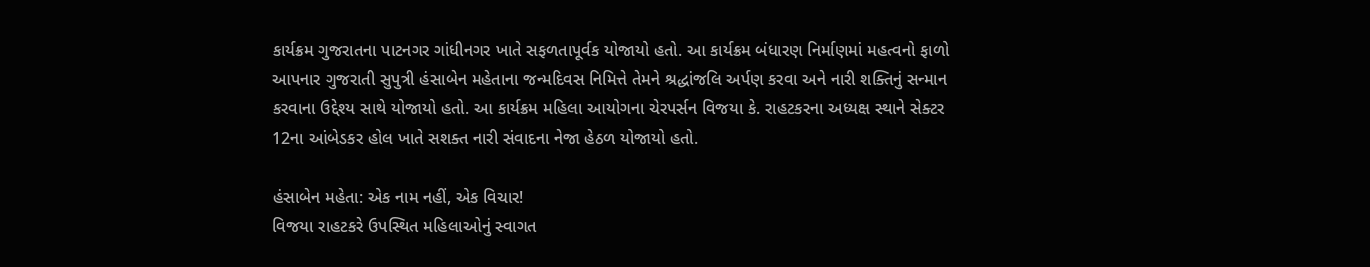કાર્યક્રમ ગુજરાતના પાટનગર ગાંધીનગર ખાતે સફળતાપૂર્વક યોજાયો હતો. આ કાર્યક્રમ બંધારણ નિર્માણમાં મહત્વનો ફાળો આપનાર ગુજરાતી સુપુત્રી હંસાબેન મહેતાના જન્મદિવસ નિમિત્તે તેમને શ્રદ્ધાંજલિ અર્પણ કરવા અને નારી શક્તિનું સન્માન કરવાના ઉદ્દેશ્ય સાથે યોજાયો હતો. આ કાર્યક્રમ મહિલા આયોગના ચેરપર્સન વિજયા કે. રાહટકરના અધ્યક્ષ સ્થાને સેક્ટર 12ના આંબેડકર હોલ ખાતે સશક્ત નારી સંવાદના નેજા હેઠળ યોજાયો હતો.

હંસાબેન મહેતા: એક નામ નહીં, એક વિચાર!
વિજયા રાહટકરે ઉપસ્થિત મહિલાઓનું સ્વાગત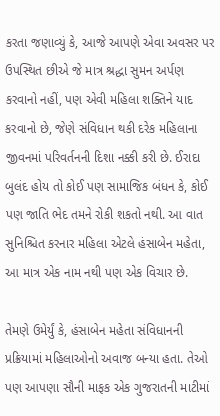કરતા જણાવ્યું કે, આજે આપણે એવા અવસર પર ઉપસ્થિત છીએ જે માત્ર શ્રદ્ધા સુમન અર્પણ કરવાનો નહીં, પણ એવી મહિલા શક્તિને યાદ કરવાનો છે, જેણે સંવિધાન થકી દરેક મહિલાના જીવનમાં પરિવર્તનની દિશા નક્કી કરી છે. ઈરાદા બુલંદ હોય તો કોઈ પણ સામાજિક બંધન કે, કોઈ પણ જાતિ ભેદ તમને રોકી શકતો નથી. આ વાત સુનિશ્ચિત કરનાર મહિલા એટલે હંસાબેન મહેતા, આ માત્ર એક નામ નથી પણ એક વિચાર છે.

તેમણે ઉમેર્યું કે, હંસાબેન મહેતા સંવિધાનની પ્રક્રિયામાં મહિલાઓનો અવાજ બન્યા હતા. તેઓ પણ આપણા સૌની માફક એક ગુજરાતની માટીમાં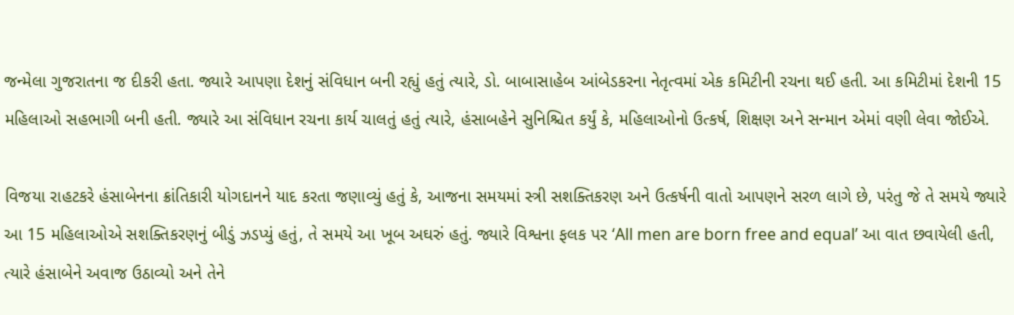જન્મેલા ગુજરાતના જ દીકરી હતા. જ્યારે આપણા દેશનું સંવિધાન બની રહ્યું હતું ત્યારે, ડો. બાબાસાહેબ આંબેડકરના નેતૃત્વમાં એક કમિટીની રચના થઈ હતી. આ કમિટીમાં દેશની 15 મહિલાઓ સહભાગી બની હતી. જ્યારે આ સંવિધાન રચના કાર્ય ચાલતું હતું ત્યારે, હંસાબહેને સુનિશ્ચિત કર્યું કે, મહિલાઓનો ઉત્કર્ષ, શિક્ષણ અને સન્માન એમાં વણી લેવા જોઈએ.

વિજયા રાહટકરે હંસાબેનના ક્રાંતિકારી યોગદાનને યાદ કરતા જણાવ્યું હતું કે, આજના સમયમાં સ્ત્રી સશક્તિકરણ અને ઉત્કર્ષની વાતો આપણને સરળ લાગે છે, પરંતુ જે તે સમયે જ્યારે આ 15 મહિલાઓએ સશક્તિકરણનું બીડું ઝડપ્યું હતું, તે સમયે આ ખૂબ અઘરું હતું. જ્યારે વિશ્વના ફલક પર ‘All men are born free and equal’ આ વાત છવાયેલી હતી, ત્યારે હંસાબેને અવાજ ઉઠાવ્યો અને તેને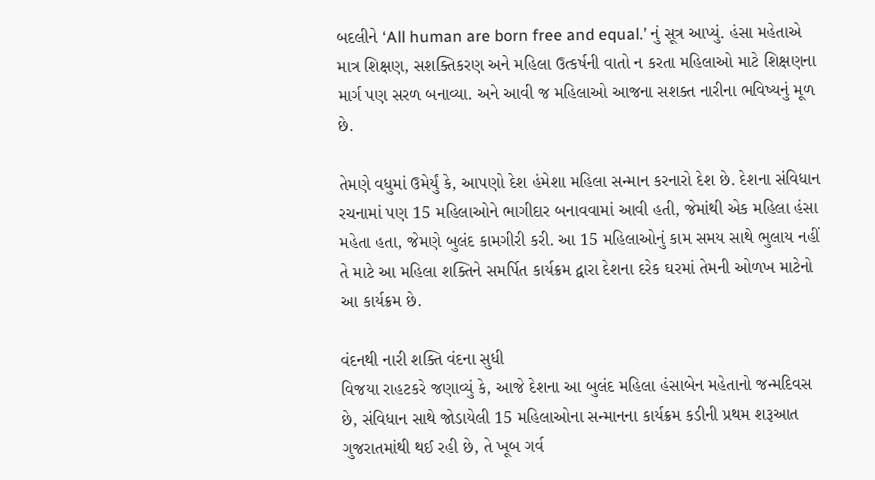બદલીને ‘All human are born free and equal.’ નું સૂત્ર આપ્યું. હંસા મહેતાએ માત્ર શિક્ષણ, સશક્તિકરણ અને મહિલા ઉત્કર્ષની વાતો ન કરતા મહિલાઓ માટે શિક્ષણના માર્ગ પણ સરળ બનાવ્યા. અને આવી જ મહિલાઓ આજના સશક્ત નારીના ભવિષ્યનું મૂળ છે.

તેમણે વધુમાં ઉમેર્યું કે, આપણો દેશ હંમેશા મહિલા સન્માન કરનારો દેશ છે. દેશના સંવિધાન રચનામાં પણ 15 મહિલાઓને ભાગીદાર બનાવવામાં આવી હતી, જેમાંથી એક મહિલા હંસા મહેતા હતા, જેમણે બુલંદ કામગીરી કરી. આ 15 મહિલાઓનું કામ સમય સાથે ભુલાય નહીં તે માટે આ મહિલા શક્તિને સમર્પિત કાર્યક્રમ દ્વારા દેશના દરેક ઘરમાં તેમની ઓળખ માટેનો આ કાર્યક્રમ છે.

વંદનથી નારી શક્તિ વંદના સુધી
વિજયા રાહટકરે જણાવ્યું કે, આજે દેશના આ બુલંદ મહિલા હંસાબેન મહેતાનો જન્મદિવસ છે, સંવિધાન સાથે જોડાયેલી 15 મહિલાઓના સન્માનના કાર્યક્રમ કડીની પ્રથમ શરૂઆત ગુજરાતમાંથી થઈ રહી છે, તે ખૂબ ગર્વ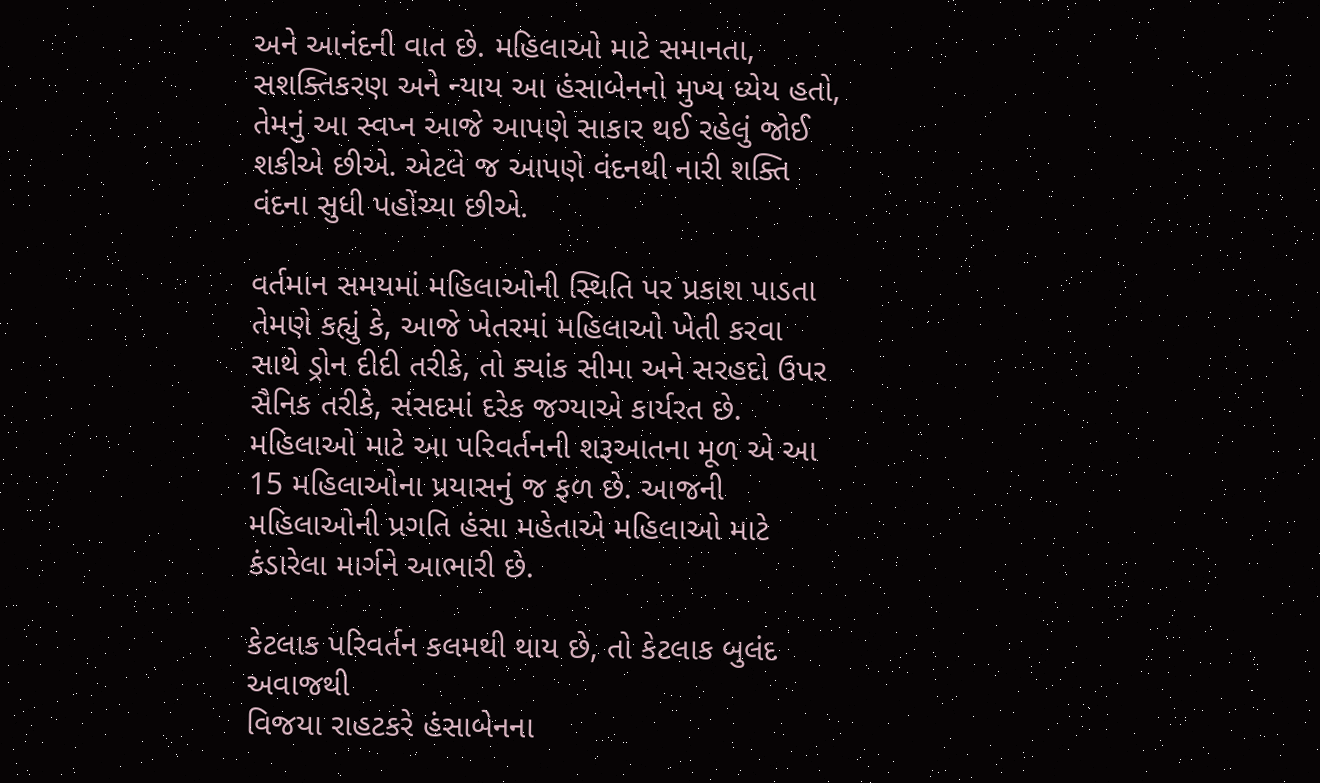અને આનંદની વાત છે. મહિલાઓ માટે સમાનતા, સશક્તિકરણ અને ન્યાય આ હંસાબેનનો મુખ્ય ધ્યેય હતો, તેમનું આ સ્વપ્ન આજે આપણે સાકાર થઈ રહેલું જોઈ શકીએ છીએ. એટલે જ આપણે વંદનથી નારી શક્તિ વંદના સુધી પહોંચ્યા છીએ.

વર્તમાન સમયમાં મહિલાઓની સ્થિતિ પર પ્રકાશ પાડતા તેમણે કહ્યું કે, આજે ખેતરમાં મહિલાઓ ખેતી કરવા સાથે ડ્રોન દીદી તરીકે, તો ક્યાંક સીમા અને સરહદો ઉપર સૈનિક તરીકે, સંસદમાં દરેક જગ્યાએ કાર્યરત છે. મહિલાઓ માટે આ પરિવર્તનની શરૂઆતના મૂળ એ આ 15 મહિલાઓના પ્રયાસનું જ ફળ છે. આજની મહિલાઓની પ્રગતિ હંસા મહેતાએ મહિલાઓ માટે કંડારેલા માર્ગને આભારી છે.

કેટલાક પરિવર્તન કલમથી થાય છે, તો કેટલાક બુલંદ અવાજથી
વિજયા રાહટકરે હંસાબેનના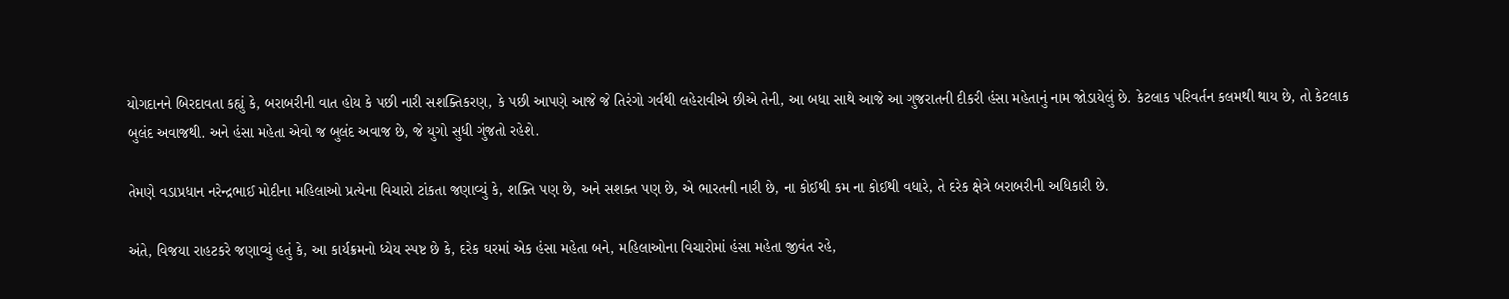યોગદાનને બિરદાવતા કહ્યું કે, બરાબરીની વાત હોય કે પછી નારી સશક્તિકરણ, કે પછી આપણે આજે જે તિરંગો ગર્વથી લહેરાવીએ છીએ તેની, આ બધા સાથે આજે આ ગુજરાતની દીકરી હંસા મહેતાનું નામ જોડાયેલું છે. કેટલાક પરિવર્તન કલમથી થાય છે, તો કેટલાક બુલંદ અવાજથી. અને હંસા મહેતા એવો જ બુલંદ અવાજ છે, જે યુગો સુધી ગુંજતો રહેશે.

તેમણે વડાપ્રધાન નરેન્દ્રભાઈ મોદીના મહિલાઓ પ્રત્યેના વિચારો ટાંકતા જણાવ્યું કે, શક્તિ પણ છે, અને સશક્ત પણ છે, એ ભારતની નારી છે, ના કોઈથી કમ ના કોઈથી વધારે, તે દરેક ક્ષેત્રે બરાબરીની અધિકારી છે.

અંતે, વિજયા રાહટકરે જણાવ્યું હતું કે, આ કાર્યક્રમનો ધ્યેય સ્પષ્ટ છે કે, દરેક ઘરમાં એક હંસા મહેતા બને, મહિલાઓના વિચારોમાં હંસા મહેતા જીવંત રહે,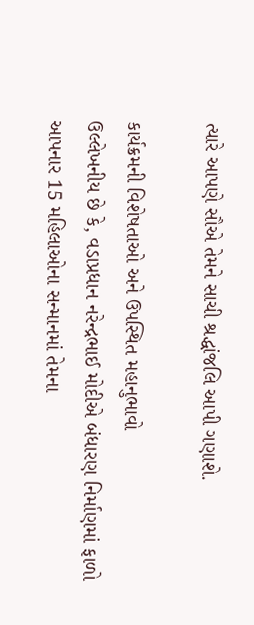ત્યારે આપણે સૌએ તેમને સાચી શ્રદ્ધાંજલિ આપી ગણાશે.

કાર્યક્રમની વિશેષતાઓ અને ઉપસ્થિત મહાનુભાવો
ઉલ્લેખનીય છે કે, વડાપ્રધાન નરેન્દ્રભાઈ મોદીએ બંધારણ નિર્માણમાં ફાળો આપનાર 15 મહિલાઓના સન્માનમાં તેમના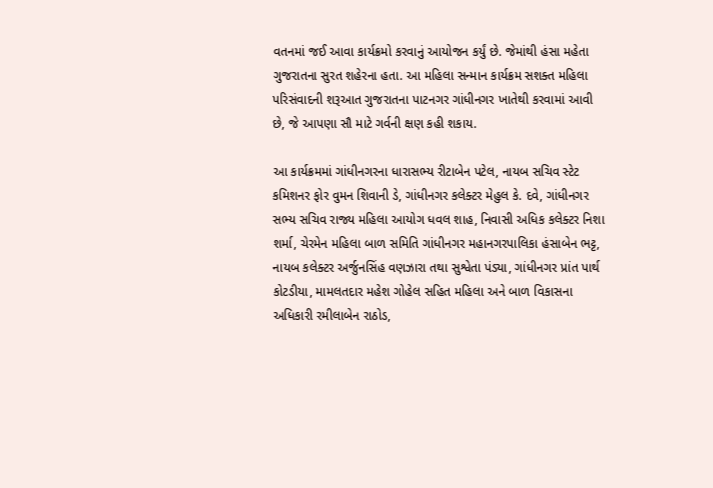વતનમાં જઈ આવા કાર્યક્રમો કરવાનું આયોજન કર્યું છે. જેમાંથી હંસા મહેતા ગુજરાતના સુરત શહેરના હતા. આ મહિલા સન્માન કાર્યક્રમ સશક્ત મહિલા પરિસંવાદની શરૂઆત ગુજરાતના પાટનગર ગાંધીનગર ખાતેથી કરવામાં આવી છે, જે આપણા સૌ માટે ગર્વની ક્ષણ કહી શકાય.

આ કાર્યક્રમમાં ગાંધીનગરના ધારાસભ્ય રીટાબેન પટેલ, નાયબ સચિવ સ્ટેટ કમિશનર ફોર વુમન શિવાની ડે, ગાંધીનગર કલેક્ટર મેહુલ કે. દવે, ગાંધીનગર સભ્ય સચિવ રાજ્ય મહિલા આયોગ ધવલ શાહ, નિવાસી અધિક કલેક્ટર નિશા શર્મા, ચેરમેન મહિલા બાળ સમિતિ ગાંધીનગર મહાનગરપાલિકા હંસાબેન ભટ્ટ, નાયબ કલેક્ટર અર્જુનસિંહ વણઝારા તથા સુશ્વેતા પંડ્યા, ગાંધીનગર પ્રાંત પાર્થ કોટડીયા, મામલતદાર મહેશ ગોહેલ સહિત મહિલા અને બાળ વિકાસના અધિકારી રમીલાબેન રાઠોડ,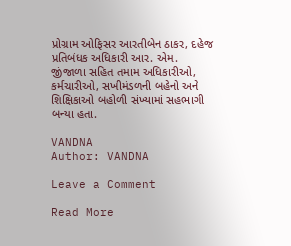પ્રોગ્રામ ઓફિસર આરતીબેન ઠાકર, દહેજ પ્રતિબંધક અધિકારી આર. એમ. જીંજાળા સહિત તમામ અધિકારીઓ, કર્મચારીઓ, સખીમંડળની બહેનો અને શિક્ષિકાઓ બહોળી સંખ્યામાં સહભાગી બન્યા હતા.

VANDNA
Author: VANDNA

Leave a Comment

Read More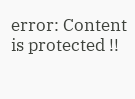error: Content is protected !!